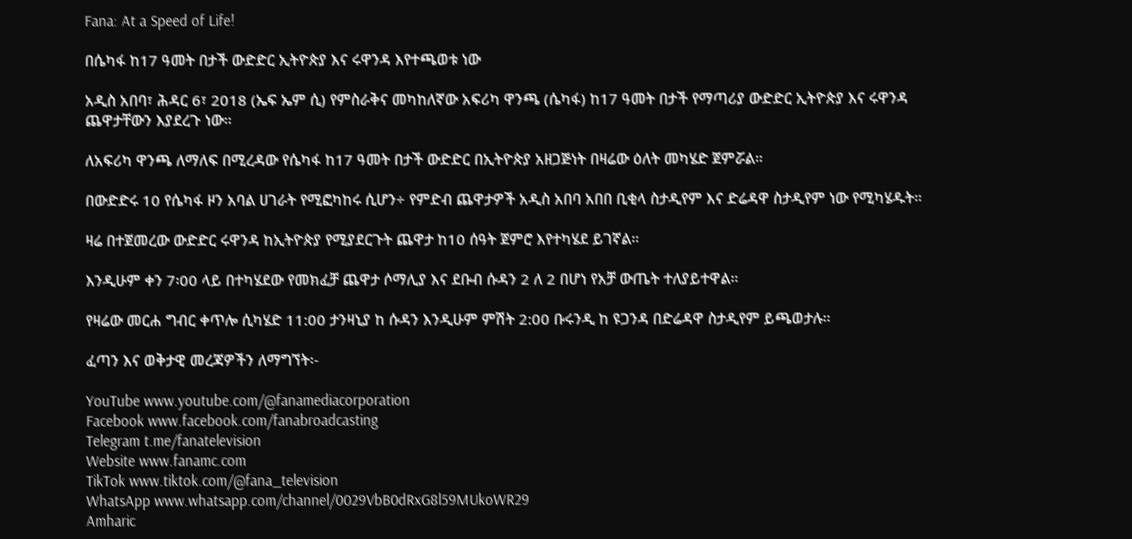Fana: At a Speed of Life!

በሴካፋ ከ17 ዓመት በታች ውድድር ኢትዮጵያ እና ሩዋንዳ እየተጫወቱ ነው

አዲስ አበባ፣ ሕዳር 6፣ 2018 (ኤፍ ኤም ሲ) የምስራቅና መካከለኛው አፍሪካ ዋንጫ (ሴካፋ) ከ17 ዓመት በታች የማጣሪያ ውድድር ኢትዮጵያ እና ሩዋንዳ ጨዋታቸውን እያደረጉ ነው።

ለአፍሪካ ዋንጫ ለማለፍ በሚረዳው የሴካፋ ከ17 ዓመት በታች ውድድር በኢትዮጵያ አዘጋጅነት በዛሬው ዕለት መካሄድ ጀምሯል።

በውድድሩ 10 የሴካፋ ዞን አባል ሀገራት የሚፎካከሩ ሲሆን÷ የምድብ ጨዋታዎች አዲስ አበባ አበበ ቢቂላ ስታዲየም እና ድሬዳዋ ስታዲየም ነው የሚካሄዱት።

ዛሬ በተጀመረው ውድድር ሩዋንዳ ከኢትዮጵያ የሚያደርጉት ጨዋታ ከ10 ሰዓት ጀምሮ እየተካሄደ ይገኛል።

እንዲሁም ቀን 7፡00 ላይ በተካሄደው የመክፈቻ ጨዋታ ሶማሊያ እና ደቡብ ሱዳን 2 ለ 2 በሆነ የአቻ ውጤት ተለያይተዋል።

የዛሬው መርሐ ግብር ቀጥሎ ሲካሄድ 11:00 ታንዛኒያ ከ ሱዳን እንዲሁም ምሽት 2:00 ቡሩንዲ ከ ዩጋንዳ በድሬዳዋ ስታዲየም ይጫወታሉ።

ፈጣን እና ወቅታዊ መረጃዎችን ለማግኘት፡-

YouTube www.youtube.com/@fanamediacorporation
Facebook www.facebook.com/fanabroadcasting
Telegram t.me/fanatelevision
Website www.fanamc.com
TikTok www.tiktok.com/@fana_television
WhatsApp www.whatsapp.com/channel/0029VbB0dRxG8l59MUkoWR29
Amharic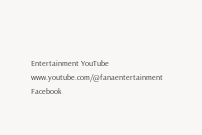Entertainment YouTube www.youtube.com/@fanaentertainment
Facebook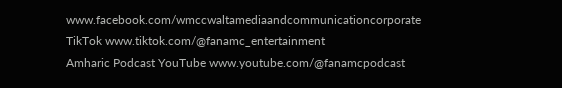www.facebook.com/wmccwaltamediaandcommunicationcorporate
TikTok www.tiktok.com/@fanamc_entertainment
Amharic Podcast YouTube www.youtube.com/@fanamcpodcast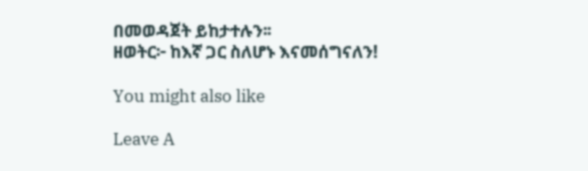በመወዳጀት ይከታተሉን፡፡
ዘወትር፦ ከእኛ ጋር ስለሆኑ እናመሰግናለን!

You might also like

Leave A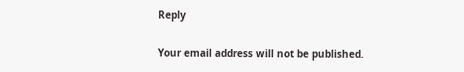Reply

Your email address will not be published.